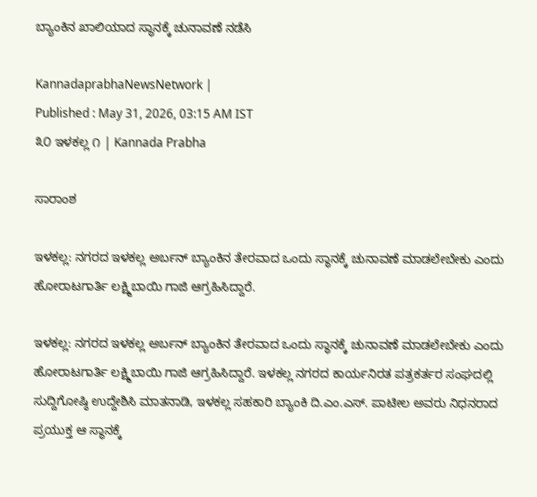ಬ್ಯಾಂಕಿನ ಖಾಲಿಯಾದ ಸ್ಥಾನಕ್ಕೆ ಚುನಾವಣೆ ನಡೆಸಿ

KannadaprabhaNewsNetwork |
Published : May 31, 2026, 03:15 AM IST
೩೦ ಇಳಕಲ್ಲ ೧ | Kannada Prabha

ಸಾರಾಂಶ

ಇಳಕಲ್ಲ: ನಗರದ ಇಳಕಲ್ಲ ಅರ್ಬನ್ ಬ್ಯಾಂಕಿನ ತೇರವಾದ ಒಂದು ಸ್ಥಾನಕ್ಕೆ ಚುನಾವಣೆ ಮಾಡಲೇಬೇಕು ಎಂದು ಹೋರಾಟಗಾರ್ತಿ ಲಕ್ಷ್ಮಿಬಾಯಿ ಗಾಜಿ ಆಗ್ರಹಿಸಿದ್ದಾರೆ.

ಇಳಕಲ್ಲ: ನಗರದ ಇಳಕಲ್ಲ ಅರ್ಬನ್ ಬ್ಯಾಂಕಿನ ತೇರವಾದ ಒಂದು ಸ್ಥಾನಕ್ಕೆ ಚುನಾವಣೆ ಮಾಡಲೇಬೇಕು ಎಂದು ಹೋರಾಟಗಾರ್ತಿ ಲಕ್ಷ್ಮಿಬಾಯಿ ಗಾಜಿ ಆಗ್ರಹಿಸಿದ್ದಾರೆ. ಇಳಕಲ್ಲ ನಗರದ ಕಾರ್ಯನಿರತ ಪತ್ರಕರ್ತರ ಸಂಘದಲ್ಲಿ ಸುದ್ದಿಗೋಷ್ಠಿ ಉದ್ದೇಶಿಸಿ ಮಾತನಾಡಿ, ಇಳಕಲ್ಲ ಸಹಕಾರಿ ಬ್ಯಾಂಕಿ ದಿ.ಎಂ.ಎಸ್. ಪಾಟೀಲ ಅವರು ನಿಧನರಾದ ಪ್ರಯುಕ್ತ ಆ ಸ್ಥಾನಕ್ಕೆ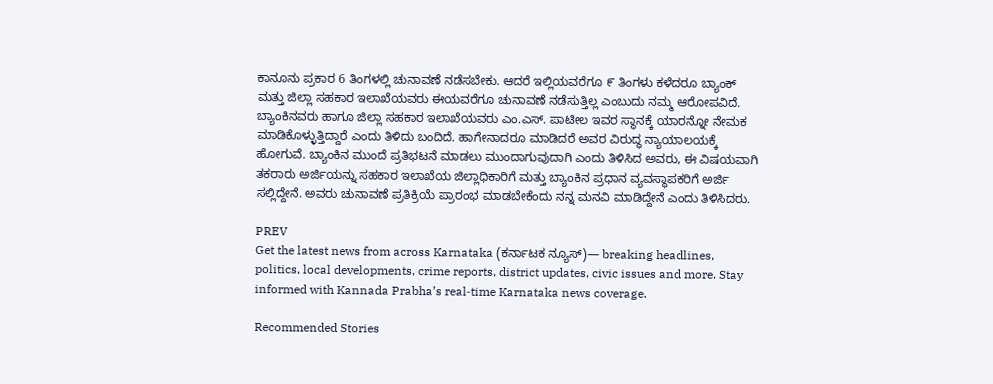ಕಾನೂನು ಪ್ರಕಾರ 6 ತಿಂಗಳಲ್ಲಿ ಚುನಾವಣೆ ನಡೆಸಬೇಕು. ಆದರೆ ಇಲ್ಲಿಯವರೆಗೂ ೯ ತಿಂಗಳು ಕಳೆದರೂ ಬ್ಯಾಂಕ್‌ ಮತ್ತು ಜಿಲ್ಲಾ ಸಹಕಾರ ಇಲಾಖೆಯವರು ಈಯವರೆಗೂ ಚುನಾವಣೆ ನಡೆಸುತ್ತಿಲ್ಲ ಎಂಬುದು ನಮ್ಮ ಆರೋಪವಿದೆ. ಬ್ಯಾಂಕಿನವರು ಹಾಗೂ ಜಿಲ್ಲಾ ಸಹಕಾರ ಇಲಾಖೆಯವರು ಎಂ.ಎಸ್. ಪಾಟೀಲ ಇವರ ಸ್ಥಾನಕ್ಕೆ ಯಾರನ್ನೋ ನೇಮಕ ಮಾಡಿಕೊಳ್ಳುತ್ತಿದ್ದಾರೆ ಎಂದು ತಿಳಿದು ಬಂದಿದೆ. ಹಾಗೇನಾದರೂ ಮಾಡಿದರೆ ಅವರ ವಿರುದ್ಧ ನ್ಯಾಯಾಲಯಕ್ಕೆ ಹೋಗುವೆ. ಬ್ಯಾಂಕಿನ ಮುಂದೆ ಪ್ರತಿಭಟನೆ ಮಾಡಲು ಮುಂದಾಗುವುದಾಗಿ ಎಂದು ತಿಳಿಸಿದ ಅವರು, ಈ ವಿಷಯವಾಗಿ ತಕರಾರು ಅರ್ಜಿಯನ್ನು ಸಹಕಾರ ಇಲಾಖೆಯ ಜಿಲ್ಲಾಧಿಕಾರಿಗೆ ಮತ್ತು ಬ್ಯಾಂಕಿನ ಪ್ರಧಾನ ವ್ಯವಸ್ಥಾಪಕರಿಗೆ ಅರ್ಜಿ ಸಲ್ಲಿದ್ದೇನೆ. ಅವರು ಚುನಾವಣೆ ಪ್ರತಿಕ್ರಿಯೆ ಪ್ರಾರಂಭ ಮಾಡಬೇಕೆಂದು ನನ್ನ ಮನವಿ ಮಾಡಿದ್ದೇನೆ ಎಂದು ತಿಳಿಸಿದರು.

PREV
Get the latest news from across Karnataka (ಕರ್ನಾಟಕ ನ್ಯೂಸ್)— breaking headlines, politics, local developments, crime reports, district updates, civic issues and more. Stay informed with Kannada Prabha’s real‑time Karnataka news coverage.

Recommended Stories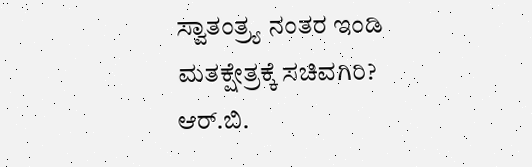ಸ್ವಾತಂತ್ರ್ಯ ನಂತರ ಇಂಡಿ ಮತಕ್ಷೇತ್ರಕ್ಕೆ ಸಚಿವಗಿರಿ?
ಆರ್.ಬಿ.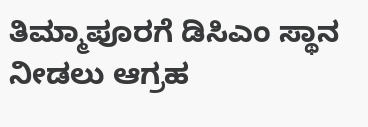ತಿಮ್ಮಾಪೂರಗೆ ಡಿಸಿಎಂ ಸ್ಥಾನ ನೀಡಲು ಆಗ್ರಹ